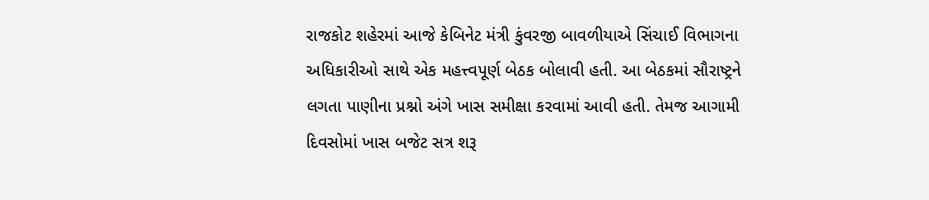રાજકોટ શહેરમાં આજે કેબિનેટ મંત્રી કુંવરજી બાવળીયાએ સિંચાઈ વિભાગના અધિકારીઓ સાથે એક મહત્ત્વપૂર્ણ બેઠક બોલાવી હતી. આ બેઠકમાં સૌરાષ્ટ્રને લગતા પાણીના પ્રશ્નો અંગે ખાસ સમીક્ષા કરવામાં આવી હતી. તેમજ આગામી દિવસોમાં ખાસ બજેટ સત્ર શરૂ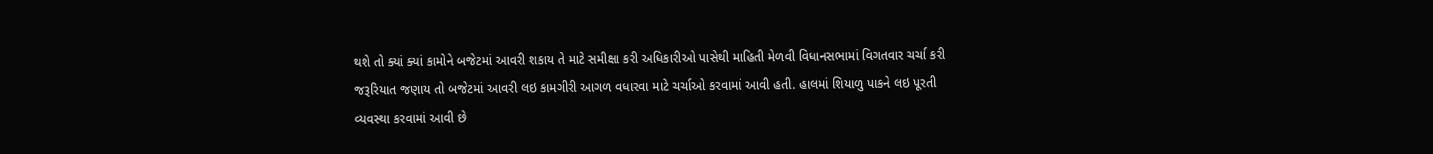થશે તો ક્યાં ક્યાં કામોને બજેટમાં આવરી શકાય તે માટે સમીક્ષા કરી અધિકારીઓ પાસેથી માહિતી મેળવી વિધાનસભામાં વિગતવાર ચર્ચા કરી જરૂરિયાત જણાય તો બજેટમાં આવરી લઇ કામગીરી આગળ વધારવા માટે ચર્ચાઓ કરવામાં આવી હતી. હાલમાં શિયાળુ પાકને લઇ પૂરતી વ્યવસ્થા કરવામાં આવી છે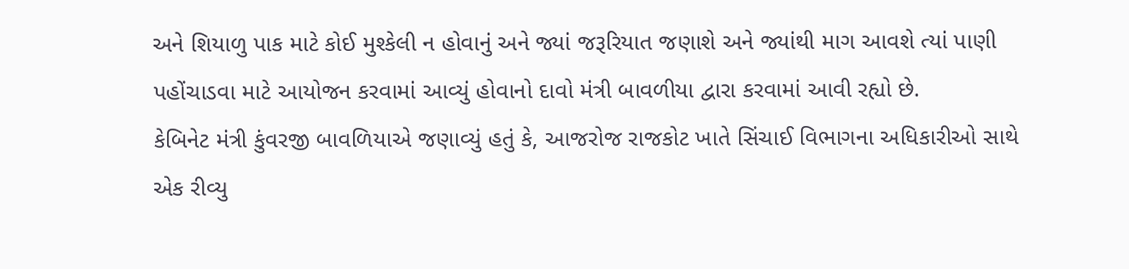અને શિયાળુ પાક માટે કોઈ મુશ્કેલી ન હોવાનું અને જ્યાં જરૂરિયાત જણાશે અને જ્યાંથી માગ આવશે ત્યાં પાણી પહોંચાડવા માટે આયોજન કરવામાં આવ્યું હોવાનો દાવો મંત્રી બાવળીયા દ્વારા કરવામાં આવી રહ્યો છે.
કેબિનેટ મંત્રી કુંવરજી બાવળિયાએ જણાવ્યું હતું કે, આજરોજ રાજકોટ ખાતે સિંચાઈ વિભાગના અધિકારીઓ સાથે એક રીવ્યુ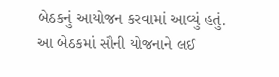બેઠકનું આયોજન કરવામાં આવ્યું હતું. આ બેઠકમાં સૌની યોજનાને લઈ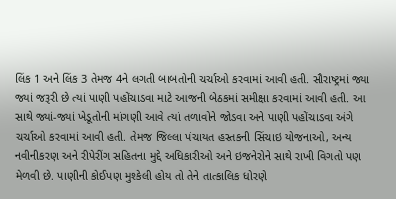લિંક 1 અને લિંક 3 તેમજ 4ને લગતી બાબતોની ચર્ચાઓ કરવામાં આવી હતી. સૌરાષ્ટ્રમાં જ્યા જ્યાં જરૂરી છે ત્યાં પાણી પહોંચાડવા માટે આજની બેઠકમાં સમીક્ષા કરવામાં આવી હતી. આ સાથે જ્યાં-જ્યાં ખેડૂતોની માંગણી આવે ત્યાં તળાવોને જોડવા અને પાણી પહોંચાડવા અંગે ચર્ચાઓ કરવામાં આવી હતી. તેમજ જિલ્લા પંચાયત હસ્તકની સિંચાઇ યોજનાઓ, અન્ય નવીનીકરણ અને રીપેરીંગ સહિતના મુદ્દે અધિકારીઓ અને ઇજનેરોને સાથે રાખી વિગતો પણ મેળવી છે. પાણીની કોઈપણ મુશ્કેલી હોય તો તેને તાત્કાલિક ધોરણે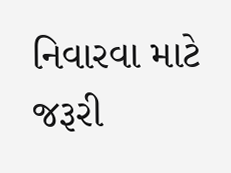નિવારવા માટે જરૂરી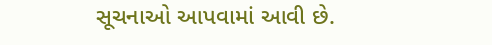સૂચનાઓ આપવામાં આવી છે.